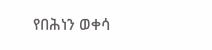የበሕነን ወቀሳ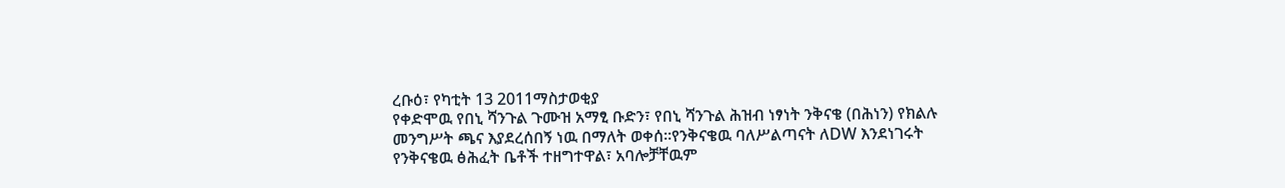ረቡዕ፣ የካቲት 13 2011ማስታወቂያ
የቀድሞዉ የበኒ ሻንጉል ጉሙዝ አማፂ ቡድን፣ የበኒ ሻንጉል ሕዝብ ነፃነት ንቅናቄ (በሕነን) የክልሉ መንግሥት ጫና እያደረሰበኝ ነዉ በማለት ወቀሰ።የንቅናቄዉ ባለሥልጣናት ለDW እንደነገሩት የንቅናቄዉ ፅሕፈት ቤቶች ተዘግተዋል፣ አባሎቻቸዉም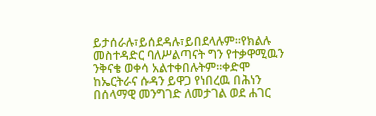ይታሰራሉ፣ይሰደዳሉ፣ይበደላሉም።የክልሉ መስተዳድር ባለሥልጣናት ግን የተቃዋሚዉን ንቅናቄ ወቀሳ አልተቀበሉትም።ቀድሞ ከኤርትራና ሱዳን ይዋጋ የነበረዉ በሕነን በሰላማዊ መንግገድ ለመታገል ወደ ሐገር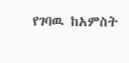የገባዉ ከአምስት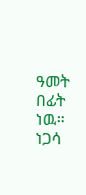ዓመት በፊት ነዉ።
ነጋሳ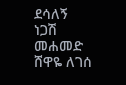ደሳለኝ
ነጋሽ መሐመድ
ሸዋዬ ለገሰ